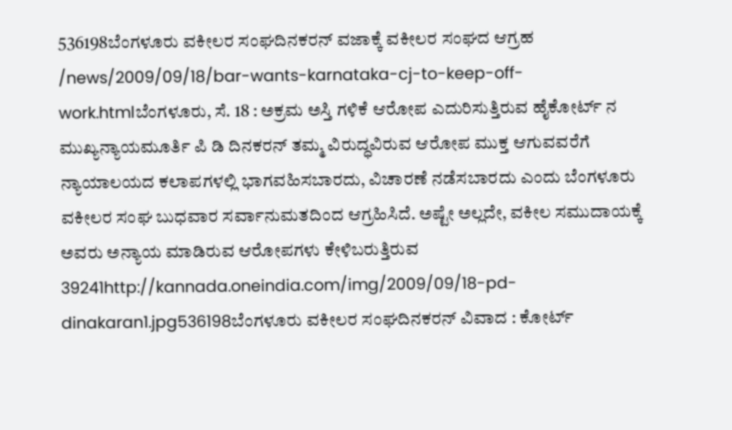536198ಬೆಂಗಳೂರು ವಕೀಲರ ಸಂಘದಿನಕರನ್ ವಜಾಕ್ಕೆ ವಕೀಲರ ಸಂಘದ ಆಗ್ರಹ /news/2009/09/18/bar-wants-karnataka-cj-to-keep-off-work.htmlಬೆಂಗಳೂರು, ಸೆ. 18 : ಅಕ್ರಮ ಅಸ್ತಿ ಗಳಿಕೆ ಆರೋಪ ಎದುರಿಸುತ್ತಿರುವ ಹೈಕೋರ್ಟ್ ನ ಮುಖ್ಯನ್ಯಾಯಮೂರ್ತಿ ಪಿ ಡಿ ದಿನಕರನ್ ತಮ್ಮ ವಿರುದ್ಧವಿರುವ ಆರೋಪ ಮುಕ್ತ ಆಗುವವರೆಗೆ ನ್ಯಾಯಾಲಯದ ಕಲಾಪಗಳಲ್ಲಿ ಭಾಗವಹಿಸಬಾರದು, ವಿಚಾರಣೆ ನಡೆಸಬಾರದು ಎಂದು ಬೆಂಗಳೂರು ವಕೀಲರ ಸಂಘ ಬುಧವಾರ ಸರ್ವಾನುಮತದಿಂದ ಆಗ್ರಹಿಸಿದೆ. ಅಷ್ಟೇ ಅಲ್ಲದೇ, ವಕೀಲ ಸಮುದಾಯಕ್ಕೆ ಅವರು ಅನ್ಯಾಯ ಮಾಡಿರುವ ಆರೋಪಗಳು ಕೇಳಿಬರುತ್ತಿರುವ 39241http://kannada.oneindia.com/img/2009/09/18-pd-dinakaran1.jpg536198ಬೆಂಗಳೂರು ವಕೀಲರ ಸಂಘದಿನಕರನ್ ವಿವಾದ : ಕೋರ್ಟ್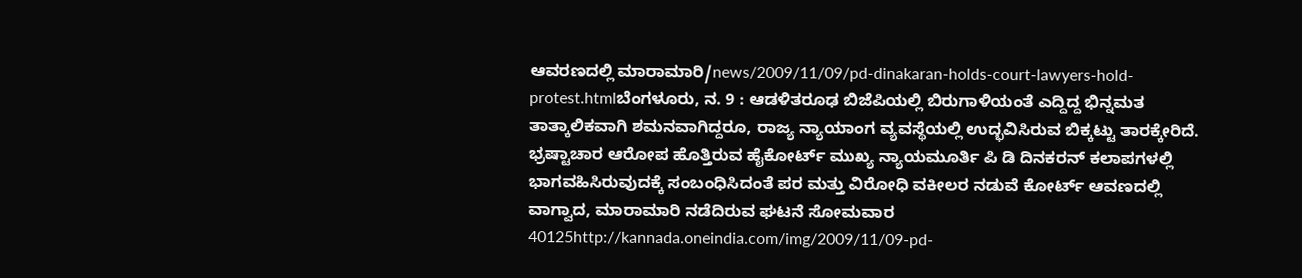ಆವರಣದಲ್ಲಿ ಮಾರಾಮಾರಿ/news/2009/11/09/pd-dinakaran-holds-court-lawyers-hold-protest.htmlಬೆಂಗಳೂರು, ನ. 9 : ಆಡಳಿತರೂಢ ಬಿಜೆಪಿಯಲ್ಲಿ ಬಿರುಗಾಳಿಯಂತೆ ಎದ್ದಿದ್ದ ಭಿನ್ನಮತ ತಾತ್ಕಾಲಿಕವಾಗಿ ಶಮನವಾಗಿದ್ದರೂ, ರಾಜ್ಯ ನ್ಯಾಯಾಂಗ ವ್ಯವಸ್ಥೆಯಲ್ಲಿ ಉದ್ಭವಿಸಿರುವ ಬಿಕ್ಕಟ್ಟು ತಾರಕ್ಕೇರಿದೆ. ಭ್ರಷ್ಟಾಚಾರ ಆರೋಪ ಹೊತ್ತಿರುವ ಹೈಕೋರ್ಟ್ ಮುಖ್ಯ ನ್ಯಾಯಮೂರ್ತಿ ಪಿ ಡಿ ದಿನಕರನ್ ಕಲಾಪಗಳಲ್ಲಿ ಭಾಗವಹಿಸಿರುವುದಕ್ಕೆ ಸಂಬಂಧಿಸಿದಂತೆ ಪರ ಮತ್ತು ವಿರೋಧಿ ವಕೀಲರ ನಡುವೆ ಕೋರ್ಟ್ ಆವಣದಲ್ಲಿ ವಾಗ್ವಾದ, ಮಾರಾಮಾರಿ ನಡೆದಿರುವ ಘಟನೆ ಸೋಮವಾರ 40125http://kannada.oneindia.com/img/2009/11/09-pd-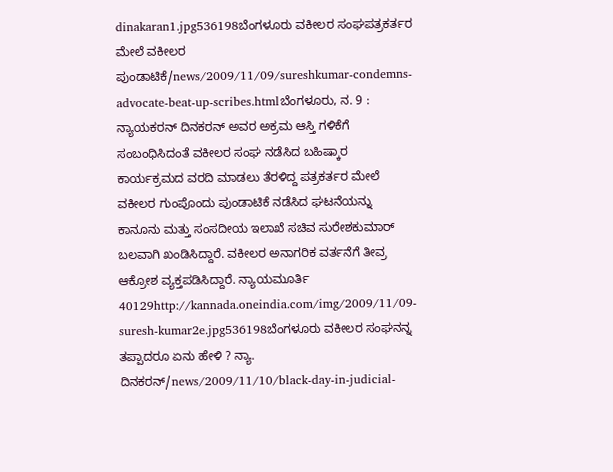dinakaran1.jpg536198ಬೆಂಗಳೂರು ವಕೀಲರ ಸಂಘಪತ್ರಕರ್ತರ ಮೇಲೆ ವಕೀಲರ ಪುಂಡಾಟಿಕೆ/news/2009/11/09/sureshkumar-condemns-advocate-beat-up-scribes.htmlಬೆಂಗಳೂರು, ನ. 9 : ನ್ಯಾಯಕರನ್ ದಿನಕರನ್ ಅವರ ಅಕ್ರಮ ಆಸ್ತಿ ಗಳಿಕೆಗೆ ಸಂಬಂಧಿಸಿದಂತೆ ವಕೀಲರ ಸಂಘ ನಡೆಸಿದ ಬಹಿಷ್ಕಾರ ಕಾರ್ಯಕ್ರಮದ ವರದಿ ಮಾಡಲು ತೆರಳಿದ್ದ ಪತ್ರಕರ್ತರ ಮೇಲೆ ವಕೀಲರ ಗುಂಪೊಂದು ಪುಂಡಾಟಿಕೆ ನಡೆಸಿದ ಘಟನೆಯನ್ನು ಕಾನೂನು ಮತ್ತು ಸಂಸದೀಯ ಇಲಾಖೆ ಸಚಿವ ಸುರೇಶಕುಮಾರ್ ಬಲವಾಗಿ ಖಂಡಿಸಿದ್ದಾರೆ. ವಕೀಲರ ಅನಾಗರಿಕ ವರ್ತನೆಗೆ ತೀವ್ರ ಆಕ್ರೋಶ ವ್ಯಕ್ತಪಡಿಸಿದ್ದಾರೆ. ನ್ಯಾಯಮೂರ್ತಿ 40129http://kannada.oneindia.com/img/2009/11/09-suresh-kumar2e.jpg536198ಬೆಂಗಳೂರು ವಕೀಲರ ಸಂಘನನ್ನ ತಪ್ಪಾದರೂ ಏನು ಹೇಳಿ ? ನ್ಯಾ. ದಿನಕರನ್/news/2009/11/10/black-day-in-judicial-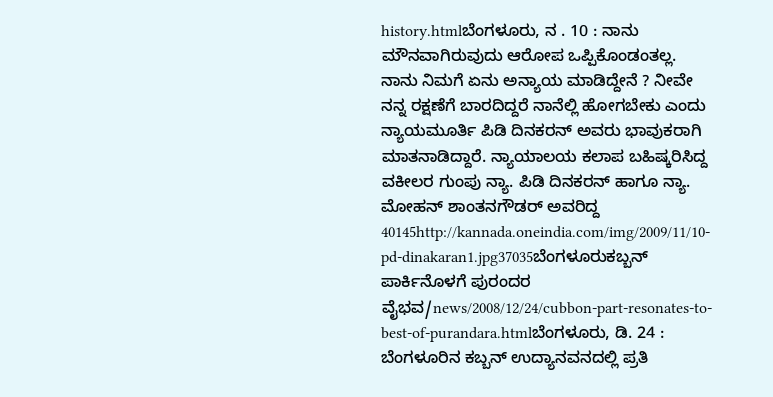history.htmlಬೆಂಗಳೂರು, ನ . 10 : ನಾನು ಮೌನವಾಗಿರುವುದು ಆರೋಪ ಒಪ್ಪಿಕೊಂಡಂತಲ್ಲ. ನಾನು ನಿಮಗೆ ಏನು ಅನ್ಯಾಯ ಮಾಡಿದ್ದೇನೆ ? ನೀವೇ ನನ್ನ ರಕ್ಷಣೆಗೆ ಬಾರದಿದ್ದರೆ ನಾನೆಲ್ಲಿ ಹೋಗಬೇಕು ಎಂದು ನ್ಯಾಯಮೂರ್ತಿ ಪಿಡಿ ದಿನಕರನ್ ಅವರು ಭಾವುಕರಾಗಿ ಮಾತನಾಡಿದ್ದಾರೆ. ನ್ಯಾಯಾಲಯ ಕಲಾಪ ಬಹಿಷ್ಕರಿಸಿದ್ದ ವಕೀಲರ ಗುಂಪು ನ್ಯಾ. ಪಿಡಿ ದಿನಕರನ್ ಹಾಗೂ ನ್ಯಾ. ಮೋಹನ್ ಶಾಂತನಗೌಡರ್ ಅವರಿದ್ದ 40145http://kannada.oneindia.com/img/2009/11/10-pd-dinakaran1.jpg37035ಬೆಂಗಳೂರುಕಬ್ಬನ್ ಪಾರ್ಕಿನೊಳಗೆ ಪುರಂದರ ವೈಭವ/news/2008/12/24/cubbon-part-resonates-to-best-of-purandara.htmlಬೆಂಗಳೂರು, ಡಿ. 24 : ಬೆಂಗಳೂರಿನ ಕಬ್ಬನ್ ಉದ್ಯಾನವನದಲ್ಲಿ ಪ್ರತಿ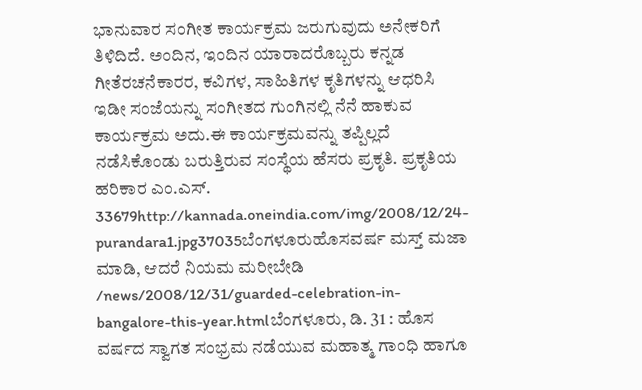ಭಾನುವಾರ ಸಂಗೀತ ಕಾರ್ಯಕ್ರಮ ಜರುಗುವುದು ಅನೇಕರಿಗೆ ತಿಳಿದಿದೆ. ಅಂದಿನ, ಇಂದಿನ ಯಾರಾದರೊಬ್ಬರು ಕನ್ನಡ ಗೀತೆರಚನೆಕಾರರ, ಕವಿಗಳ, ಸಾಹಿತಿಗಳ ಕೃತಿಗಳನ್ನು ಆಧರಿಸಿ ಇಡೀ ಸಂಜೆಯನ್ನು ಸಂಗೀತದ ಗುಂಗಿನಲ್ಲಿ ನೆನೆ ಹಾಕುವ ಕಾರ್ಯಕ್ರಮ ಅದು.ಈ ಕಾರ್ಯಕ್ರಮವನ್ನು ತಪ್ಪಿಲ್ಲದೆ ನಡೆಸಿಕೊಂಡು ಬರುತ್ತಿರುವ ಸಂಸ್ಥೆಯ ಹೆಸರು ಪ್ರಕೃತಿ. ಪ್ರಕೃತಿಯ ಹರಿಕಾರ ಎಂ.ಎಸ್. 33679http://kannada.oneindia.com/img/2008/12/24-purandara1.jpg37035ಬೆಂಗಳೂರುಹೊಸವರ್ಷ ಮಸ್ತ್ ಮಜಾ ಮಾಡಿ, ಆದರೆ ನಿಯಮ ಮರೀಬೇಡಿ /news/2008/12/31/guarded-celebration-in-bangalore-this-year.htmlಬೆಂಗಳೂರು, ಡಿ. 31 : ಹೊಸ ವರ್ಷದ ಸ್ವಾಗತ ಸಂಭ್ರಮ ನಡೆಯುವ ಮಹಾತ್ಮ ಗಾಂಧಿ ಹಾಗೂ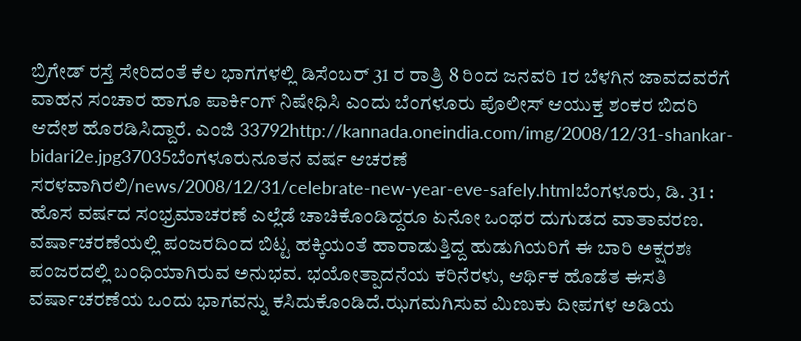ಬ್ರಿಗೇಡ್ ರಸ್ತೆ ಸೇರಿದಂತೆ ಕೆಲ ಭಾಗಗಳಲ್ಲಿ ಡಿಸೆಂಬರ್ 31 ರ ರಾತ್ರಿ 8 ರಿಂದ ಜನವರಿ 1ರ ಬೆಳಗಿನ ಜಾವದವರೆಗೆ ವಾಹನ ಸಂಚಾರ ಹಾಗೂ ಪಾರ್ಕಿಂಗ್ ನಿಷೇಧಿಸಿ ಎಂದು ಬೆಂಗಳೂರು ಪೊಲೀಸ್ ಆಯುಕ್ತ ಶಂಕರ ಬಿದರಿ ಆದೇಶ ಹೊರಡಿಸಿದ್ದಾರೆ. ಎಂಜಿ 33792http://kannada.oneindia.com/img/2008/12/31-shankar-bidari2e.jpg37035ಬೆಂಗಳೂರುನೂತನ ವರ್ಷ ಆಚರಣೆ ಸರಳವಾಗಿರಲಿ/news/2008/12/31/celebrate-new-year-eve-safely.htmlಬೆಂಗಳೂರು, ಡಿ. 31 : ಹೊಸ ವರ್ಷದ ಸಂಭ್ರಮಾಚರಣೆ ಎಲ್ಲೆಡೆ ಚಾಚಿಕೊಂಡಿದ್ದರೂ ಏನೋ ಒಂಥರ ದುಗುಡದ ವಾತಾವರಣ. ವರ್ಷಾಚರಣೆಯಲ್ಲಿ ಪಂಜರದಿಂದ ಬಿಟ್ಟ ಹಕ್ಕಿಯಂತೆ ಹಾರಾಡುತ್ತಿದ್ದ ಹುಡುಗಿಯರಿಗೆ ಈ ಬಾರಿ ಅಕ್ಷರಶಃ ಪಂಜರದಲ್ಲಿ ಬಂಧಿಯಾಗಿರುವ ಅನುಭವ. ಭಯೋತ್ಪಾದನೆಯ ಕರಿನೆರಳು, ಆರ್ಥಿಕ ಹೊಡೆತ ಈಸತಿ ವರ್ಷಾಚರಣೆಯ ಒಂದು ಭಾಗವನ್ನು ಕಸಿದುಕೊಂಡಿದೆ.ಝಗಮಗಿಸುವ ಮಿಣುಕು ದೀಪಗಳ ಅಡಿಯ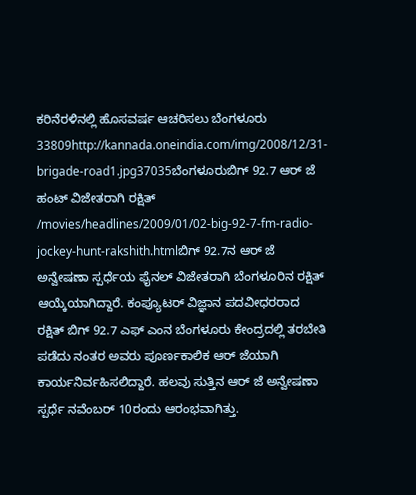ಕರಿನೆರಳಿನಲ್ಲಿ ಹೊಸವರ್ಷ ಆಚರಿಸಲು ಬೆಂಗಳೂರು 33809http://kannada.oneindia.com/img/2008/12/31-brigade-road1.jpg37035ಬೆಂಗಳೂರುಬಿಗ್ 92.7 ಆರ್ ಜೆ ಹಂಟ್ ವಿಜೇತರಾಗಿ ರಕ್ಷಿತ್ /movies/headlines/2009/01/02-big-92-7-fm-radio-jockey-hunt-rakshith.htmlಬಿಗ್ 92.7ನ ಆರ್ ಜೆ ಅನ್ವೇಷಣಾ ಸ್ಪರ್ಧೆಯ ಫೈನಲ್ ವಿಜೇತರಾಗಿ ಬೆಂಗಳೂರಿನ ರಕ್ಷಿತ್ ಆಯ್ಕೆಯಾಗಿದ್ದಾರೆ. ಕಂಪ್ಯೂಟರ್ ವಿಜ್ಞಾನ ಪದವೀಧರರಾದ ರಕ್ಷಿತ್ ಬಿಗ್ 92.7 ಎಫ್ ಎಂನ ಬೆಂಗಳೂರು ಕೇಂದ್ರದಲ್ಲಿ ತರಬೇತಿ ಪಡೆದು ನಂತರ ಅವರು ಪೂರ್ಣಕಾಲಿಕ ಆರ್ ಜೆಯಾಗಿ ಕಾರ್ಯನಿರ್ವಹಿಸಲಿದ್ದಾರೆ. ಹಲವು ಸುತ್ತಿನ ಆರ್ ಜೆ ಅನ್ವೇಷಣಾ ಸ್ಪರ್ಧೆ ನವೆಂಬರ್ 10ರಂದು ಆರಂಭವಾಗಿತ್ತು.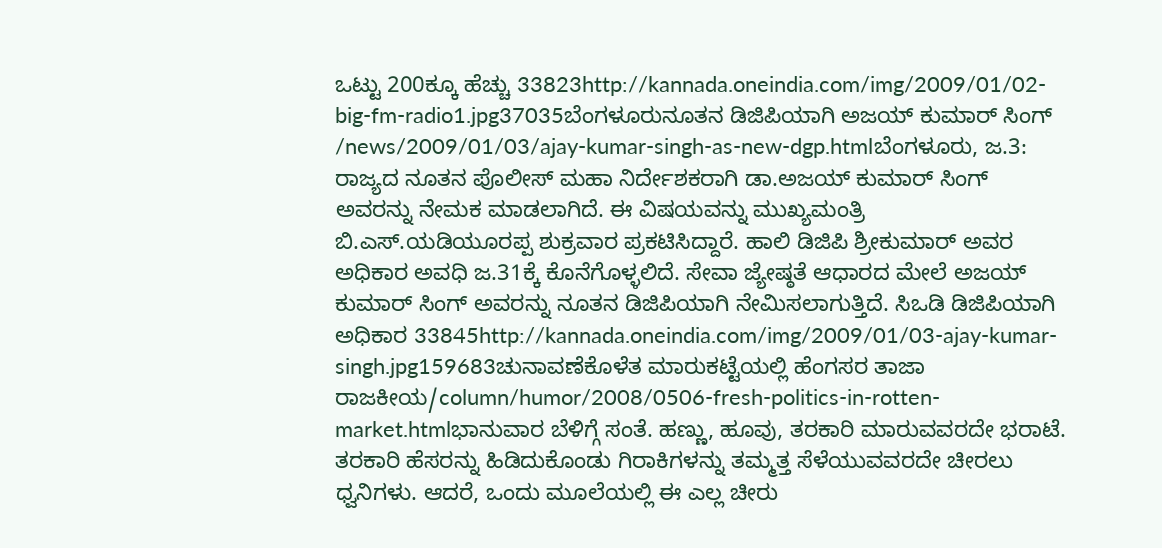ಒಟ್ಟು 200ಕ್ಕೂ ಹೆಚ್ಚು 33823http://kannada.oneindia.com/img/2009/01/02-big-fm-radio1.jpg37035ಬೆಂಗಳೂರುನೂತನ ಡಿಜಿಪಿಯಾಗಿ ಅಜಯ್ ಕುಮಾರ್ ಸಿಂಗ್ /news/2009/01/03/ajay-kumar-singh-as-new-dgp.htmlಬೆಂಗಳೂರು, ಜ.3: ರಾಜ್ಯದ ನೂತನ ಪೊಲೀಸ್ ಮಹಾ ನಿರ್ದೇಶಕರಾಗಿ ಡಾ.ಅಜಯ್ ಕುಮಾರ್ ಸಿಂಗ್ ಅವರನ್ನು ನೇಮಕ ಮಾಡಲಾಗಿದೆ. ಈ ವಿಷಯವನ್ನು ಮುಖ್ಯಮಂತ್ರಿ ಬಿ.ಎಸ್.ಯಡಿಯೂರಪ್ಪ ಶುಕ್ರವಾರ ಪ್ರಕಟಿಸಿದ್ದಾರೆ. ಹಾಲಿ ಡಿಜಿಪಿ ಶ್ರೀಕುಮಾರ್ ಅವರ ಅಧಿಕಾರ ಅವಧಿ ಜ.31ಕ್ಕೆ ಕೊನೆಗೊಳ್ಳಲಿದೆ. ಸೇವಾ ಜ್ಯೇಷ್ಠತೆ ಆಧಾರದ ಮೇಲೆ ಅಜಯ್ ಕುಮಾರ್ ಸಿಂಗ್ ಅವರನ್ನು ನೂತನ ಡಿಜಿಪಿಯಾಗಿ ನೇಮಿಸಲಾಗುತ್ತಿದೆ. ಸಿಒಡಿ ಡಿಜಿಪಿಯಾಗಿ ಅಧಿಕಾರ 33845http://kannada.oneindia.com/img/2009/01/03-ajay-kumar-singh.jpg159683ಚುನಾವಣೆಕೊಳೆತ ಮಾರುಕಟ್ಟೆಯಲ್ಲಿ ಹೆಂಗಸರ ತಾಜಾ ರಾಜಕೀಯ/column/humor/2008/0506-fresh-politics-in-rotten-market.htmlಭಾನುವಾರ ಬೆಳಿಗ್ಗೆ ಸಂತೆ. ಹಣ್ಣು, ಹೂವು, ತರಕಾರಿ ಮಾರುವವರದೇ ಭರಾಟೆ. ತರಕಾರಿ ಹೆಸರನ್ನು ಹಿಡಿದುಕೊಂಡು ಗಿರಾಕಿಗಳನ್ನು ತಮ್ಮತ್ತ ಸೆಳೆಯುವವರದೇ ಚೀರಲು ಧ್ವನಿಗಳು. ಆದರೆ, ಒಂದು ಮೂಲೆಯಲ್ಲಿ ಈ ಎಲ್ಲ ಚೀರು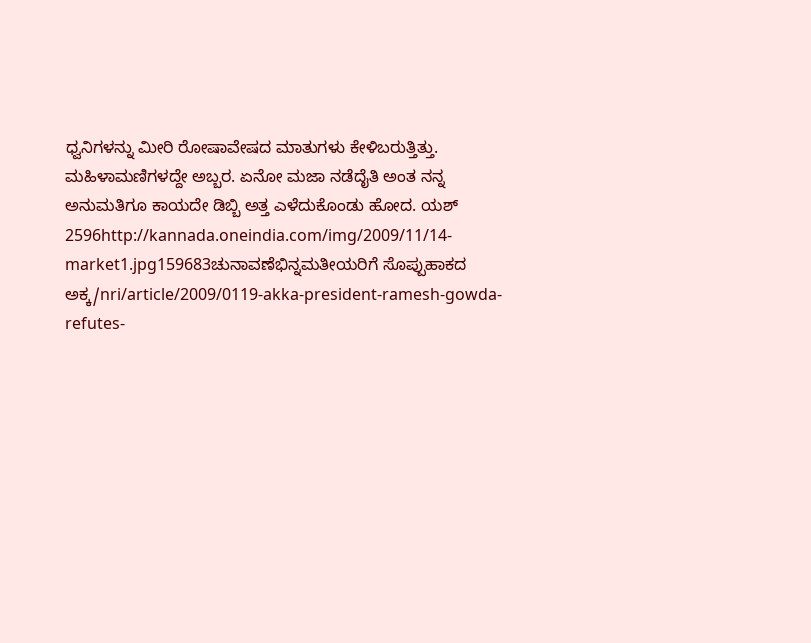ಧ್ವನಿಗಳನ್ನು ಮೀರಿ ರೋಷಾವೇಷದ ಮಾತುಗಳು ಕೇಳಿಬರುತ್ತಿತ್ತು. ಮಹಿಳಾಮಣಿಗಳದ್ದೇ ಅಬ್ಬರ. ಏನೋ ಮಜಾ ನಡೆದೈತಿ ಅಂತ ನನ್ನ ಅನುಮತಿಗೂ ಕಾಯದೇ ಡಿಬ್ಬಿ ಅತ್ತ ಎಳೆದುಕೊಂಡು ಹೋದ. ಯಶ್ 2596http://kannada.oneindia.com/img/2009/11/14-market1.jpg159683ಚುನಾವಣೆಭಿನ್ನಮತೀಯರಿಗೆ ಸೊಪ್ಪುಹಾಕದ ಅಕ್ಕ/nri/article/2009/0119-akka-president-ramesh-gowda-refutes-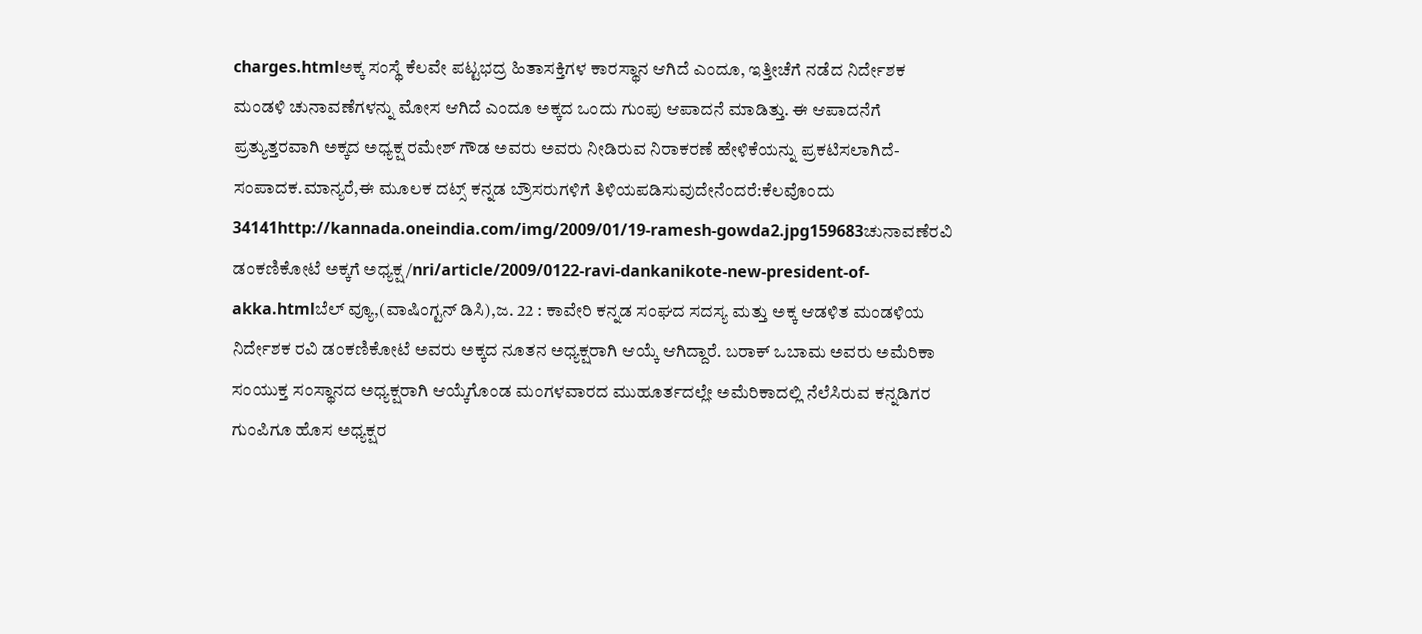charges.htmlಅಕ್ಕ ಸಂಸ್ಥೆ ಕೆಲವೇ ಪಟ್ಟಭದ್ರ ಹಿತಾಸಕ್ತಿಗಳ ಕಾರಸ್ಥಾನ ಆಗಿದೆ ಎಂದೂ, ಇತ್ತೀಚೆಗೆ ನಡೆದ ನಿರ್ದೇಶಕ ಮಂಡಳಿ ಚುನಾವಣೆಗಳನ್ನು ಮೋಸ ಆಗಿದೆ ಎಂದೂ ಅಕ್ಕದ ಒಂದು ಗುಂಪು ಆಪಾದನೆ ಮಾಡಿತ್ತು. ಈ ಆಪಾದನೆಗೆ ಪ್ರತ್ಯುತ್ತರವಾಗಿ ಅಕ್ಕದ ಅಧ್ಯಕ್ಷ ರಮೇಶ್ ಗೌಡ ಅವರು ಅವರು ನೀಡಿರುವ ನಿರಾಕರಣೆ ಹೇಳಿಕೆಯನ್ನು ಪ್ರಕಟಿಸಲಾಗಿದೆ- ಸಂಪಾದಕ.ಮಾನ್ಯರೆ,ಈ ಮೂಲಕ ದಟ್ಸ್ ಕನ್ನಡ ಬ್ರೌಸರುಗಳಿಗೆ ತಿಳಿಯಪಡಿಸುವುದೇನೆಂದರೆ:ಕೆಲವೊಂದು 34141http://kannada.oneindia.com/img/2009/01/19-ramesh-gowda2.jpg159683ಚುನಾವಣೆರವಿ ಡಂಕಣಿಕೋಟೆ ಅಕ್ಕಗೆ ಅಧ್ಯಕ್ಷ/nri/article/2009/0122-ravi-dankanikote-new-president-of-akka.htmlಬೆಲ್ ವ್ಯೂ,(ವಾಷಿಂಗ್ಟನ್ ಡಿಸಿ),ಜ. 22 : ಕಾವೇರಿ ಕನ್ನಡ ಸಂಘದ ಸದಸ್ಯ ಮತ್ತು ಅಕ್ಕ ಆಡಳಿತ ಮಂಡಳಿಯ ನಿರ್ದೇಶಕ ರವಿ ಡಂಕಣಿಕೋಟೆ ಅವರು ಅಕ್ಕದ ನೂತನ ಅಧ್ಯಕ್ಷರಾಗಿ ಆಯ್ಕೆ ಆಗಿದ್ದಾರೆ. ಬರಾಕ್ ಒಬಾಮ ಅವರು ಅಮೆರಿಕಾ ಸಂಯುಕ್ತ ಸಂಸ್ಥಾನದ ಅಧ್ಯಕ್ಷರಾಗಿ ಆಯ್ಕೆಗೊಂಡ ಮಂಗಳವಾರದ ಮುಹೂರ್ತದಲ್ಲೇ ಅಮೆರಿಕಾದಲ್ಲಿ ನೆಲೆಸಿರುವ ಕನ್ನಡಿಗರ ಗುಂಪಿಗೂ ಹೊಸ ಅಧ್ಯಕ್ಷರ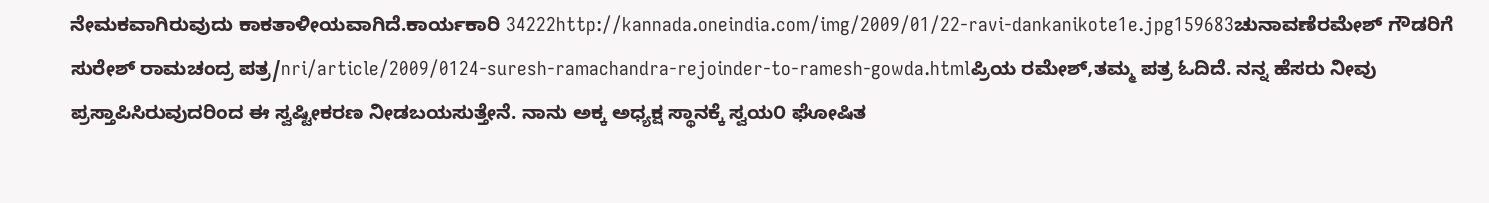ನೇಮಕವಾಗಿರುವುದು ಕಾಕತಾಳೀಯವಾಗಿದೆ.ಕಾರ್ಯಕಾರಿ 34222http://kannada.oneindia.com/img/2009/01/22-ravi-dankanikote1e.jpg159683ಚುನಾವಣೆರಮೇಶ್ ಗೌಡರಿಗೆ ಸುರೇಶ್ ರಾಮಚಂದ್ರ ಪತ್ರ/nri/article/2009/0124-suresh-ramachandra-rejoinder-to-ramesh-gowda.htmlಪ್ರಿಯ ರಮೇಶ್,ತಮ್ಮ ಪತ್ರ ಓದಿದೆ. ನನ್ನ ಹೆಸರು ನೀವು ಪ್ರಸ್ತಾಪಿಸಿರುವುದರಿಂದ ಈ ಸ್ವಷ್ಟೀಕರಣ ನೀಡಬಯಸುತ್ತೇನೆ. ನಾನು ಅಕ್ಕ ಅಧ್ಯಕ್ಷ ಸ್ಥಾನಕ್ಕೆ ಸ್ವಯ೦ ಘೋಷಿತ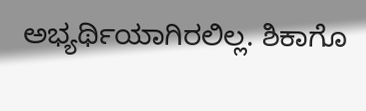ಅಭ್ಯರ್ಥಿಯಾಗಿರಲಿಲ್ಲ. ಶಿಕಾಗೊ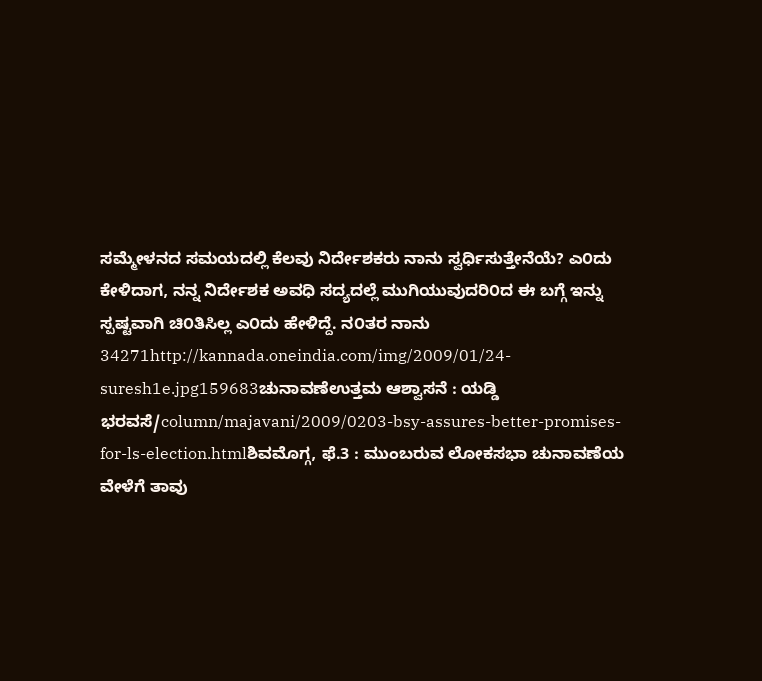ಸಮ್ಮೇಳನದ ಸಮಯದಲ್ಲಿ ಕೆಲವು ನಿರ್ದೇಶಕರು ನಾನು ಸ್ವರ್ಧಿಸುತ್ತೇನೆಯೆ? ಎ೦ದು ಕೇಳಿದಾಗ, ನನ್ನ ನಿರ್ದೇಶಕ ಅವಧಿ ಸದ್ಯದಲ್ಲೆ ಮುಗಿಯುವುದರಿ೦ದ ಈ ಬಗ್ಗೆ ಇನ್ನು ಸ್ಪಷ್ಟವಾಗಿ ಚಿ೦ತಿಸಿಲ್ಲ ಎ೦ದು ಹೇಳಿದ್ದೆ. ನ೦ತರ ನಾನು 34271http://kannada.oneindia.com/img/2009/01/24-suresh1e.jpg159683ಚುನಾವಣೆಉತ್ತಮ ಆಶ್ವಾಸನೆ : ಯಡ್ಡಿ ಭರವಸೆ/column/majavani/2009/0203-bsy-assures-better-promises-for-ls-election.htmlಶಿವಮೊಗ್ಗ, ಫೆ.3 : ಮುಂಬರುವ ಲೋಕಸಭಾ ಚುನಾವಣೆಯ ವೇಳೆಗೆ ತಾವು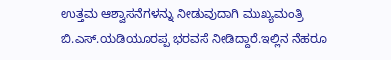ಉತ್ತಮ ಆಶ್ವಾಸನೆಗಳನ್ನು ನೀಡುವುದಾಗಿ ಮುಖ್ಯಮಂತ್ರಿ ಬಿ.ಎಸ್.ಯಡಿಯೂರಪ್ಪ ಭರವಸೆ ನೀಡಿದ್ದಾರೆ.ಇಲ್ಲಿನ ನೆಹರೂ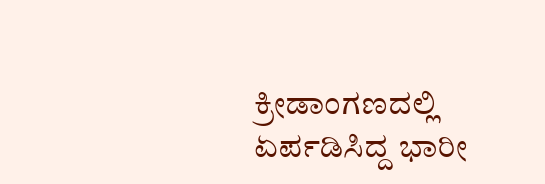ಕ್ರೀಡಾಂಗಣದಲ್ಲಿ ಏರ್ಪಡಿಸಿದ್ದ ಭಾರೀ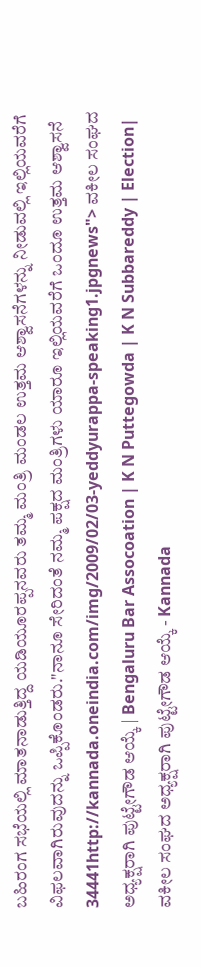ಬಹಿರಂಗ ಸಭೆಯಲ್ಲಿ ಮಾತನಾಡುತ್ತಿದ್ದ ಯಡಿಯೂರಪ್ಪನವರು ತಮ್ಮ ಮಂತ್ರಿ ಮಂಡಲ ಉತ್ತಮ ಆಶ್ವಾಸನೆಗಳನ್ನು ನೀಡುವಲ್ಲಿ ಇಲ್ಲಿಯವರೆಗೆ ವಿಫಲವಾಗಿರುವುದನ್ನು ಒಪ್ಪಿಕೊಂಡರು."ನಾನೂ ಸೇರಿದಂತೆ ನಮ್ಮ ಪಕ್ಷದ ಮಂತ್ರಿಗಳು ಯಾರೂ ಇಲ್ಲಿಯವರೆಗೆ ಒಂದೂ ಉತ್ತಮ ಆಶ್ವಾಸನೆ 34441http://kannada.oneindia.com/img/2009/02/03-yeddyurappa-speaking1.jpgnews"> ವಕೀಲ ಸಂಘದ ಅಧ್ಯಕ್ಷರಾಗಿ ಪುಟ್ಟೇಗೌಡ ಆಯ್ಕೆ | Bengaluru Bar Assocoation | K N Puttegowda | K N Subbareddy | Election| ವಕೀಲ ಸಂಘದ ಅಧ್ಯಕ್ಷರಾಗಿ ಪುಟ್ಟೇಗೌಡ ಆಯ್ಕೆ - Kannada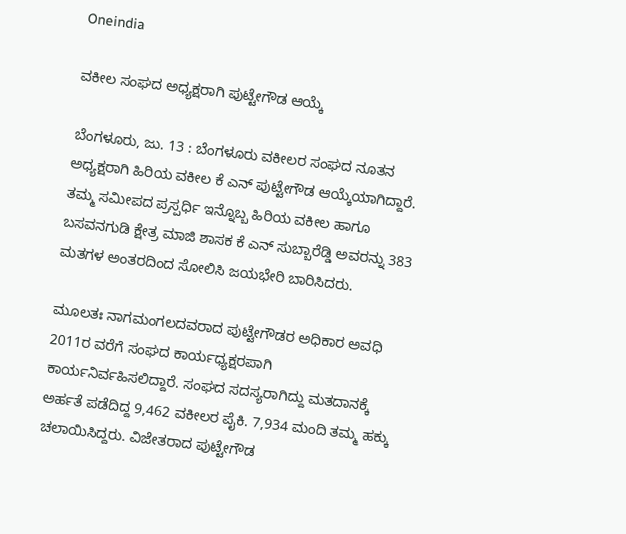Oneindia

ವಕೀಲ ಸಂಘದ ಅಧ್ಯಕ್ಷರಾಗಿ ಪುಟ್ಟೇಗೌಡ ಆಯ್ಕೆ

ಬೆಂಗಳೂರು, ಜು. 13 : ಬೆಂಗಳೂರು ವಕೀಲರ ಸಂಘದ ನೂತನ ಅಧ್ಯಕ್ಷರಾಗಿ ಹಿರಿಯ ವಕೀಲ ಕೆ ಎನ್ ಪುಟ್ಟೇಗೌಡ ಆಯ್ಕೆಯಾಗಿದ್ದಾರೆ. ತಮ್ಮ ಸಮೀಪದ ಪ್ರಸ್ಪರ್ಧಿ ಇನ್ನೊಬ್ಬ ಹಿರಿಯ ವಕೀಲ ಹಾಗೂ ಬಸವನಗುಡಿ ಕ್ಷೇತ್ರ ಮಾಜಿ ಶಾಸಕ ಕೆ ಎನ್ ಸುಬ್ಬಾರೆಡ್ಡಿ ಅವರನ್ನು 383 ಮತಗಳ ಅಂತರದಿಂದ ಸೋಲಿಸಿ ಜಯಭೇರಿ ಬಾರಿಸಿದರು.

ಮೂಲತಃ ನಾಗಮಂಗಲದವರಾದ ಪುಟ್ಟೇಗೌಡರ ಅಧಿಕಾರ ಅವಧಿ 2011ರ ವರೆಗೆ ಸಂಘದ ಕಾರ್ಯಧ್ಯಕ್ಷರಪಾಗಿ ಕಾರ್ಯನಿರ್ವಹಿಸಲಿದ್ದಾರೆ. ಸಂಘದ ಸದಸ್ಯರಾಗಿದ್ದು ಮತದಾನಕ್ಕೆ ಅರ್ಹತೆ ಪಡೆದಿದ್ದ 9,462 ವಕೀಲರ ಪೈಕಿ. 7,934 ಮಂದಿ ತಮ್ಮ ಹಕ್ಕು ಚಲಾಯಿಸಿದ್ದರು. ವಿಜೇತರಾದ ಪುಟ್ಟೇಗೌಡ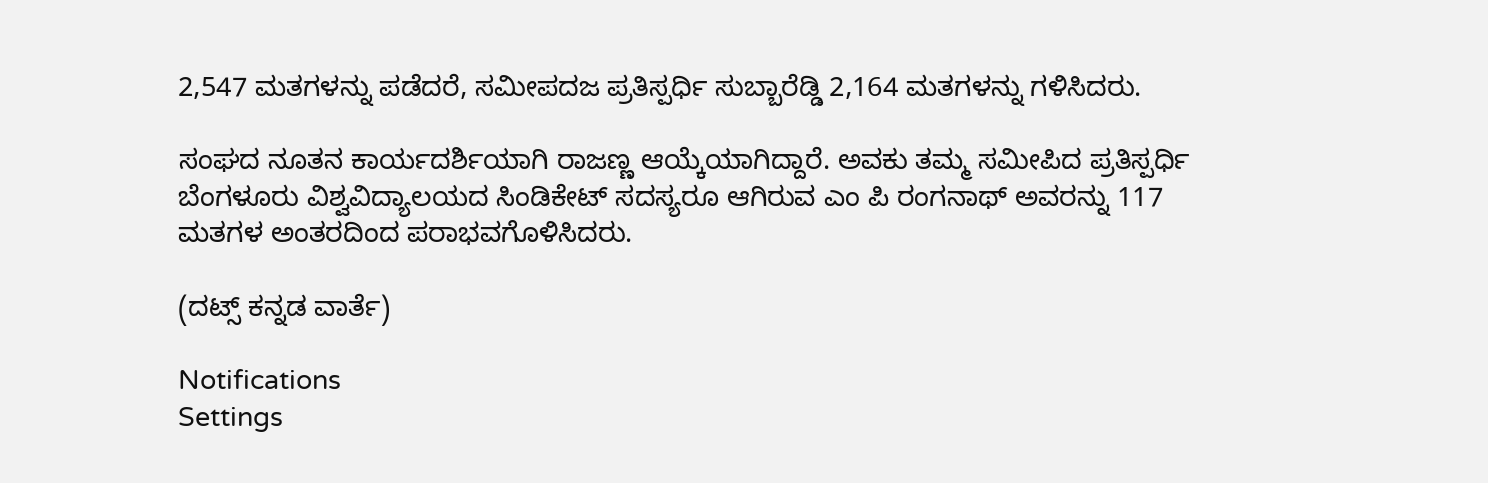2,547 ಮತಗಳನ್ನು ಪಡೆದರೆ, ಸಮೀಪದಜ ಪ್ರತಿಸ್ಪರ್ಧಿ ಸುಬ್ಬಾರೆಡ್ಡಿ 2,164 ಮತಗಳನ್ನು ಗಳಿಸಿದರು.

ಸಂಘದ ನೂತನ ಕಾರ್ಯದರ್ಶಿಯಾಗಿ ರಾಜಣ್ಣ ಆಯ್ಕೆಯಾಗಿದ್ದಾರೆ. ಅವಕು ತಮ್ಮ ಸಮೀಪಿದ ಪ್ರತಿಸ್ಪರ್ಧಿ ಬೆಂಗಳೂರು ವಿಶ್ವವಿದ್ಯಾಲಯದ ಸಿಂಡಿಕೇಟ್ ಸದಸ್ಯರೂ ಆಗಿರುವ ಎಂ ಪಿ ರಂಗನಾಥ್ ಅವರನ್ನು 117 ಮತಗಳ ಅಂತರದಿಂದ ಪರಾಭವಗೊಳಿಸಿದರು.

(ದಟ್ಸ್ ಕನ್ನಡ ವಾರ್ತೆ)

Notifications
Settings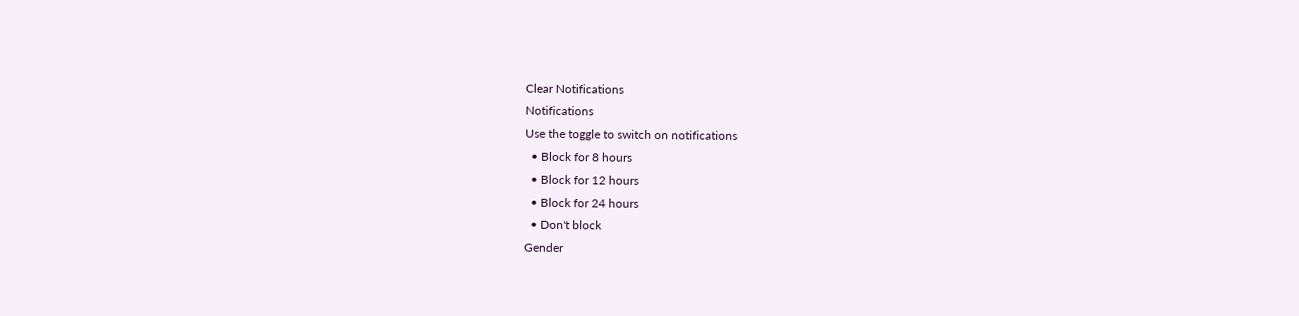Clear Notifications
Notifications
Use the toggle to switch on notifications
  • Block for 8 hours
  • Block for 12 hours
  • Block for 24 hours
  • Don't block
Gender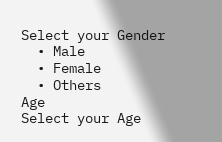Select your Gender
  • Male
  • Female
  • Others
Age
Select your Age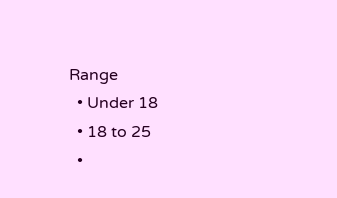Range
  • Under 18
  • 18 to 25
  •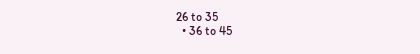26 to 35
  • 36 to 45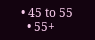• 45 to 55
  • 55+